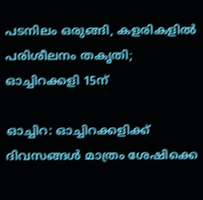പടനിലം ഒരുങ്ങി, കളരികളിൽ പരിശീലനം തകൃതി; ഓച്ചിറക്കളി 15ന്

ഓച്ചിറ: ഓച്ചിറക്കളിക്ക് ദിവസങ്ങൾ മാത്രം ശേഷിക്കെ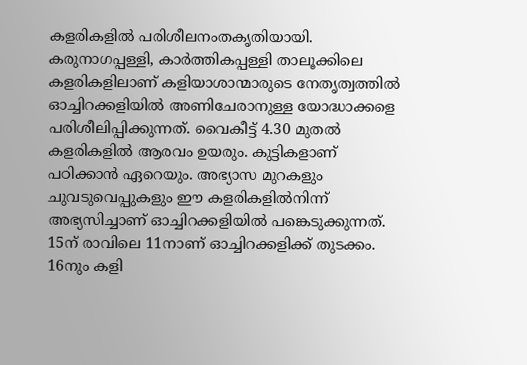കളരികളിൽ പരിശീലനംതകൃതിയായി. കരുനാഗപ്പള്ളി, കാർത്തികപ്പള്ളി താലൂക്കിലെ കളരികളിലാണ് കളിയാശാന്മാരുടെ നേതൃത്വത്തിൽ ഓച്ചിറക്കളിയിൽ അണിചേരാനുള്ള യോദ്ധാക്കളെ പരിശീലിപ്പിക്കുന്നത്. വൈകീട്ട് 4.30 മുതൽ കളരികളിൽ ആരവം ഉയരും. കുട്ടികളാണ് പഠിക്കാൻ ഏറെയും. അഭ്യാസ മുറകളും ചുവടുവെപ്പുകളും ഈ കളരികളിൽനിന്ന് അഭ്യസിച്ചാണ് ഓച്ചിറക്കളിയിൽ പങ്കെടുക്കുന്നത്. 15ന് രാവിലെ 11നാണ് ഓച്ചിറക്കളിക്ക് തുടക്കം. 16നും കളി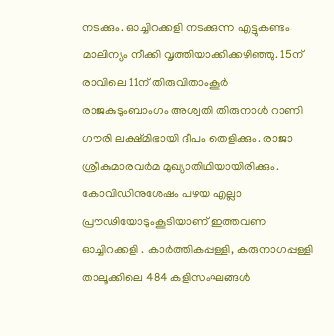നടക്കും. ഓച്ചിറക്കളി നടക്കുന്ന എട്ടുകണ്ടം മാലിന്യം നീക്കി വൃത്തിയാക്കിക്കഴിഞ്ഞു. 15ന് രാവിലെ 11ന് തിരുവിതാംകൂർ രാജകുടുംബാംഗം അശ്വതി തിരുനാൾ റാണി ഗൗരി ലക്ഷ്മിഭായി ദീപം തെളിക്കും. രാജാ ശ്രീകുമാരവർമ മുഖ്യാതിഥിയായിരിക്കും. കോവിഡിനുശേഷം പഴയ എല്ലാ പ്രൗഢിയോടുംകൂടിയാണ് ഇത്തവണ ഓച്ചിറക്കളി . കാർത്തികപ്പള്ളി, കരുനാഗപ്പള്ളി താലൂക്കിലെ 484 കളിസംഘങ്ങൾ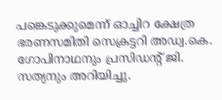പങ്കെടുക്കുമെന്ന് ഓച്ചിറ ക്ഷേത്ര ഭരണസമിതി സെക്രട്ടറി അഡ്വ.കെ. ഗോപിനാഥനും പ്രസിഡന്‍റ് ജി. സത്യനും അറിയിച്ചു.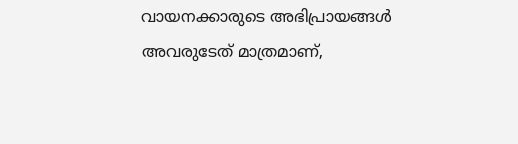വായനക്കാരുടെ അഭിപ്രായങ്ങള്‍ അവരുടേത് മാത്രമാണ്,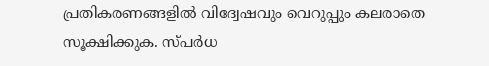പ്രതികരണങ്ങളിൽ വിദ്വേഷവും വെറുപ്പും കലരാതെ സൂക്ഷിക്കുക. സ്പർധ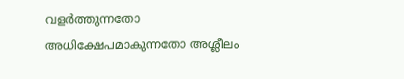വളർത്തുന്നതോ അധിക്ഷേപമാകുന്നതോ അശ്ലീലം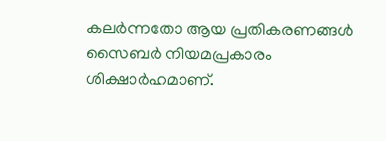കലർന്നതോ ആയ പ്രതികരണങ്ങൾ സൈബർ നിയമപ്രകാരം ശിക്ഷാർഹമാണ്.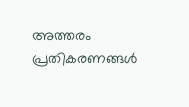അത്തരം പ്രതികരണങ്ങൾ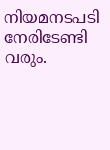നിയമനടപടി നേരിടേണ്ടി വരും.